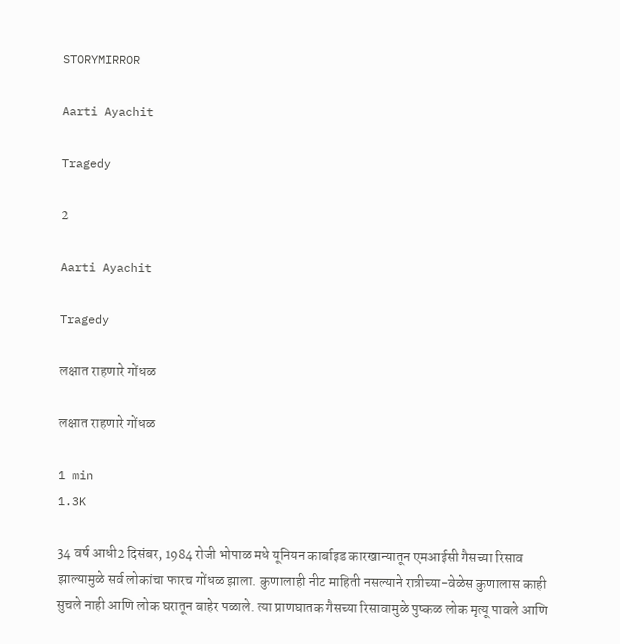STORYMIRROR

Aarti Ayachit

Tragedy

2

Aarti Ayachit

Tragedy

लक्षात राहणारे गोंधळ

लक्षात राहणारे गोंधळ

1 min
1.3K

34 वर्ष आधी2 दिसंबर, 1984 रोजी भोपाळ मधे यूनियन कार्बाइड कारखान्यातून एमआईसी गैसच्या रिसाव झाल्यामुळे सर्व लोकांचा फारच गोंधळ झाला. कुणालाही नीट माहिती नसल्याने रात्रीच्या-वेळेस कुणालास काही सुचले नाही आणि लोक घरातून बाहेर पळाले. त्या प्राणघातक गैसच्या रिसावामुळे पुष्कळ लोक मृत्यू पावले आणि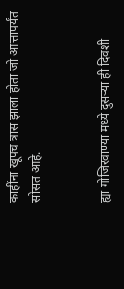काहींना खूपच त्रास झाला होता जो आत्तापर्यंत सोसत आहे.


ह्या गोजिरवाण्या मध्ये दुसऱ्या ही दिवशी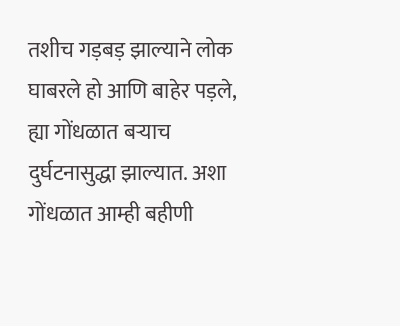तशीच गड़बड़ झाल्याने लोक घाबरले हो आणि बाहेर पड़ले, ह्या गोंधळात बऱ्याच दुर्घटनासुद्धा झाल्यात. अशा गोंधळात आम्ही बहीणी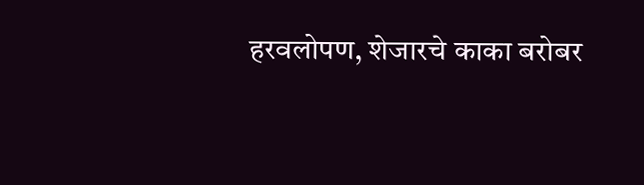हरवलोपण, शेजारचे काका बरोबर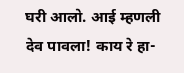घरी आलो. आई म्हणली देव पावला! काय रे हा-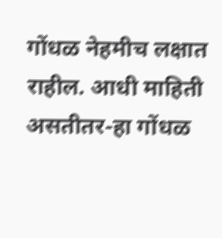गोंधळ नेहमीच लक्षात राहील. आधी माहिती असतीतर-हा गोंधळ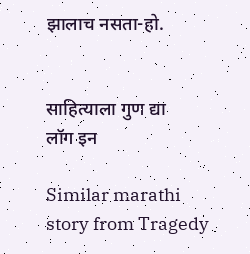झालाच नसता-हो.


साहित्याला गुण द्या
लॉग इन

Similar marathi story from Tragedy